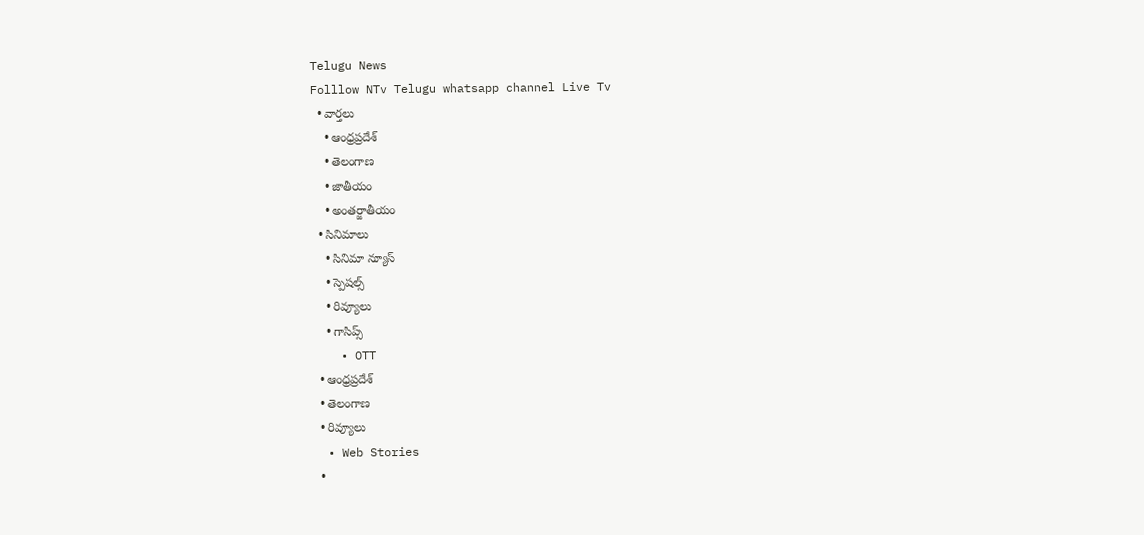Telugu News
Folllow NTv Telugu whatsapp channel Live Tv
  • వార్తలు
    • ఆంధ్రప్రదేశ్
    • తెలంగాణ
    • జాతీయం
    • అంతర్జాతీయం
  • సినిమాలు
    • సినిమా న్యూస్
    • స్పెషల్స్
    • రివ్యూలు
    • గాసిప్స్
    • OTT
  • ఆంధ్రప్రదేశ్
  • తెలంగాణ
  • రివ్యూలు
  • Web Stories
  •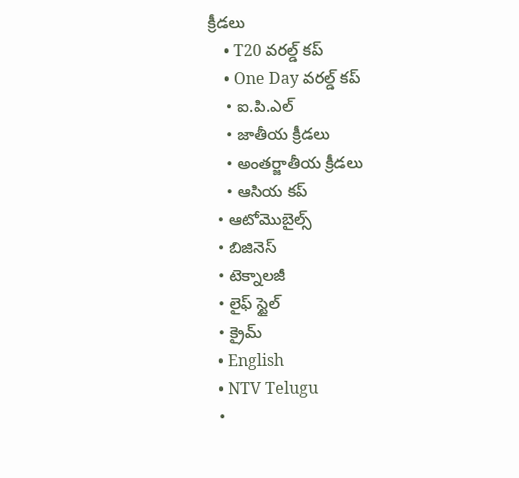క్రీడలు
    • T20 వరల్డ్ కప్
    • One Day వరల్డ్ కప్
    • ఐ.పి.ఎల్
    • జాతీయ క్రీడలు
    • అంతర్జాతీయ క్రీడలు
    • ఆసియ కప్
  • ఆటోమొబైల్స్
  • బిజినెస్‌
  • టెక్నాలజీ
  • లైఫ్ స్టైల్
  • క్రైమ్
  • English
  • NTV Telugu
  •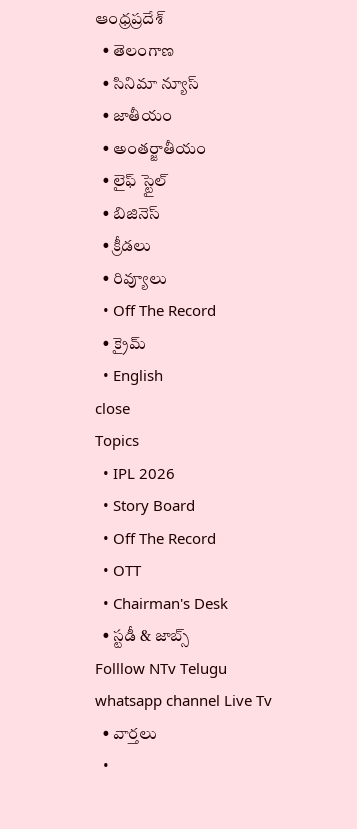ఆంధ్రప్రదేశ్
  • తెలంగాణ
  • సినిమా న్యూస్
  • జాతీయం
  • అంతర్జాతీయం
  • లైఫ్ స్టైల్
  • బిజినెస్‌
  • క్రీడలు
  • రివ్యూలు
  • Off The Record
  • క్రైమ్
  • English
close
Topics
  • IPL 2026
  • Story Board
  • Off The Record
  • OTT
  • Chairman's Desk
  • స్టడీ & జాబ్స్
Folllow NTv Telugu whatsapp channel Live Tv
  • వార్తలు
  •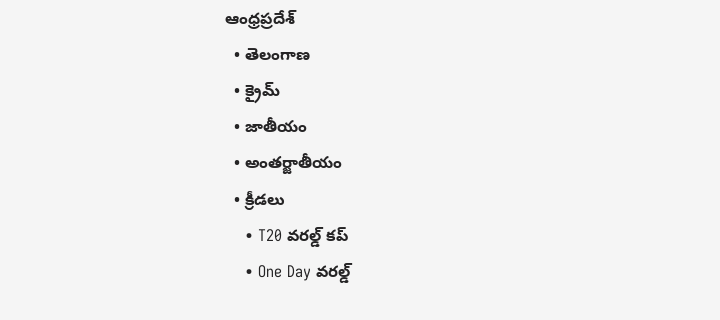ఆంధ్రప్రదేశ్
  • తెలంగాణ
  • క్రైమ్
  • జాతీయం
  • అంతర్జాతీయం
  • క్రీడలు
    • T20 వరల్డ్ కప్
    • One Day వరల్డ్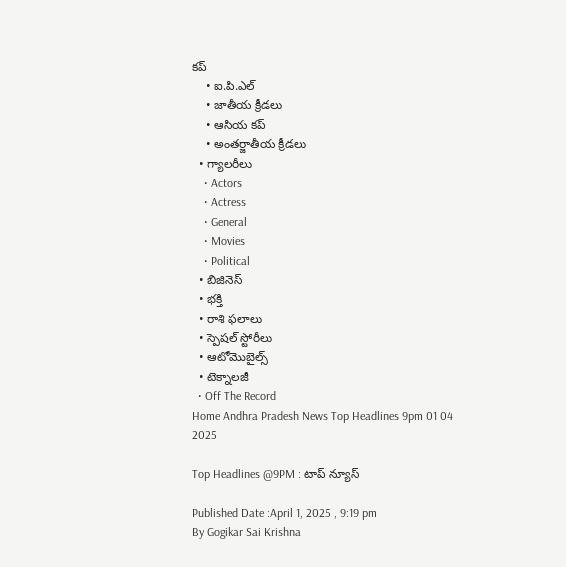కప్
    • ఐ.పి.ఎల్
    • జాతీయ క్రీడలు
    • ఆసియ కప్
    • అంతర్జాతీయ క్రీడలు
  • గ్యాలరీలు
    • Actors
    • Actress
    • General
    • Movies
    • Political
  • బిజినెస్‌
  • భక్తి
  • రాశి ఫలాలు
  • స్పెషల్‌ స్టోరీలు
  • ఆటోమొబైల్స్
  • టెక్నాలజీ
  • Off The Record
Home Andhra Pradesh News Top Headlines 9pm 01 04 2025

Top Headlines @9PM : టాప్ న్యూస్

Published Date :April 1, 2025 , 9:19 pm
By Gogikar Sai Krishna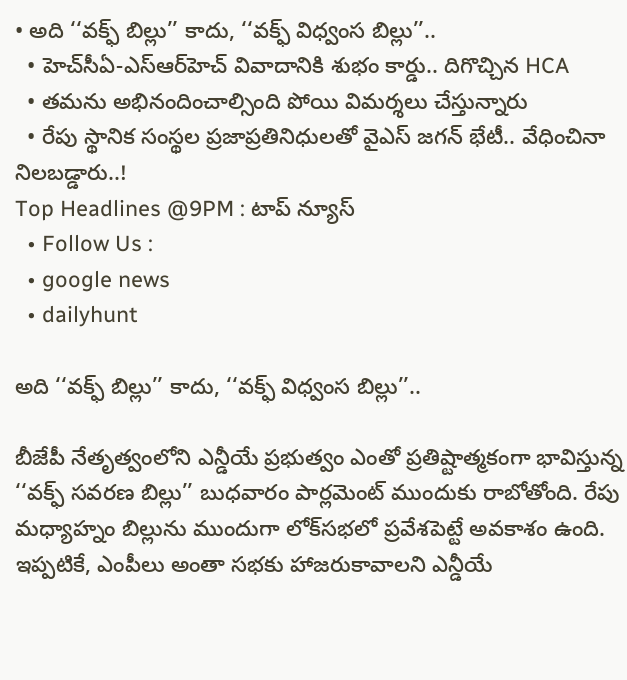• అది ‘‘వక్ఫ్ బిల్లు’’ కాదు, ‘‘వక్ఫ్ విధ్వంస బిల్లు’’..
  • హెచ్‌సీఏ-ఎస్ఆర్‌హెచ్ వివాదానికి శుభం కార్డు.. దిగొచ్చిన HCA
  • తమను అభినందించాల్సింది పోయి విమర్శలు చేస్తున్నారు
  • రేపు స్థానిక సంస్థల ప్రజాప్రతినిధులతో వైఎస్‌ జగన్‌ భేటీ.. వేధించినా నిలబడ్డారు..!
Top Headlines @9PM : టాప్ న్యూస్
  • Follow Us :
  • google news
  • dailyhunt

అది ‘‘వక్ఫ్ బిల్లు’’ కాదు, ‘‘వక్ఫ్ విధ్వంస బిల్లు’’..

బీజేపీ నేతృత్వంలోని ఎన్డీయే ప్రభుత్వం ఎంతో ప్రతిష్టాత్మకంగా భావిస్తున్న ‘‘వక్ఫ్ సవరణ బిల్లు’’ బుధవారం పార్లమెంట్ ముందుకు రాబోతోంది. రేపు మధ్యాహ్నం బిల్లును ముందుగా లోక్‌సభలో ప్రవేశపెట్టే అవకాశం ఉంది. ఇప్పటికే, ఎంపీలు అంతా సభకు హాజరుకావాలని ఎన్డీయే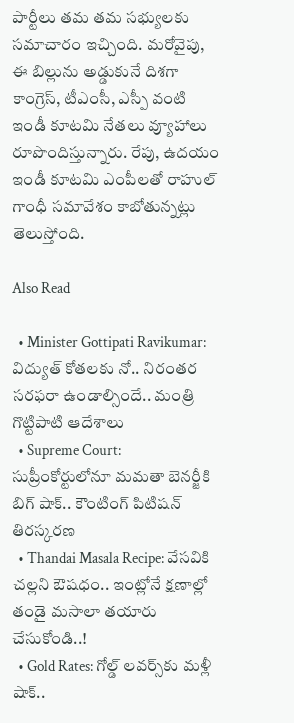పార్టీలు తమ తమ సభ్యులకు సమాచారం ఇచ్చింది. మరోవైపు, ఈ బిల్లును అడ్డుకునే దిశగా కాంగ్రెస్, టీఎంసీ, ఎస్పీ వంటి ఇండీ కూటమి నేతలు వ్యూహాలు రూపొందిస్తున్నారు. రేపు, ఉదయం ఇండీ కూటమి ఎంపీలతో రాహుల్ గాంధీ సమావేశం కాబోతున్నట్లు తెలుస్తోంది.

Also Read

  • Minister Gottipati Ravikumar: విద్యుత్ కోతలకు నో.. నిరంతర సరఫరా ఉండాల్సిందే.. మంత్రి గొట్టిపాటి ఆదేశాలు
  • Supreme Court: సుప్రీంకోర్టులోనూ మమతా బెనర్జీకి బిగ్ షాక్.. కౌంటింగ్ పిటిషన్ తిరస్కరణ
  • Thandai Masala Recipe: వేసవికి చల్లని ఔషధం.. ఇంట్లోనే క్షణాల్లో తండై మసాలా తయారు చేసుకోండి..!
  • Gold Rates: గోల్డ్ లవర్స్‌కు మళ్లీ షాక్..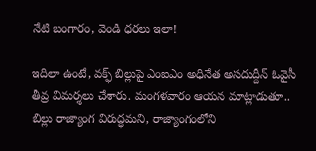నేటి బంగారం, వెండి ధరలు ఇలా!

ఇదిలా ఉంటే, వక్ఫ్ బిల్లుపై ఎంఐఎం అధినేత అసదుద్దీన్ ఓవైసీ తీవ్ర విమర్శలు చేశారు. మంగళవారం ఆయన మాట్లాడుతూ.. బిల్లు రాజ్యాంగ విరుద్ధమని, రాజ్యాంగంలోని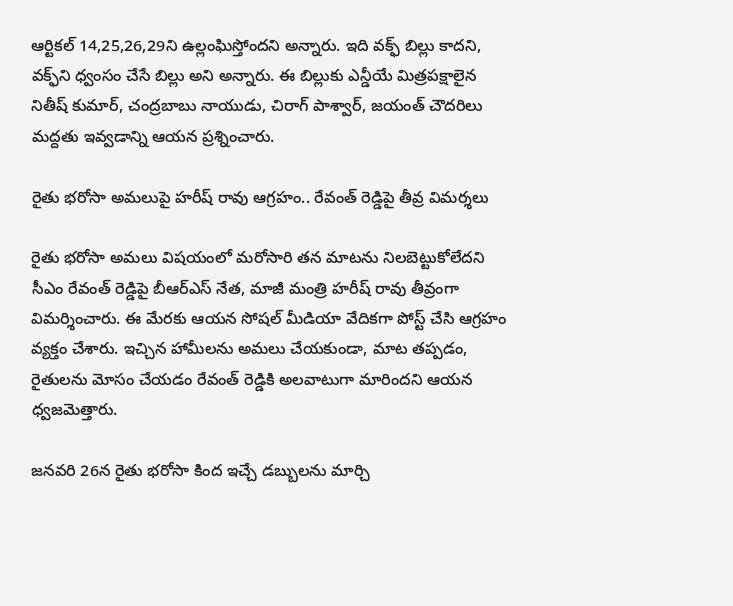ఆర్టికల్ 14,25,26,29ని ఉల్లంఘిస్తోందని అన్నారు. ఇది వక్ఫ్ బిల్లు కాదని, వక్ఫ్‌ని ధ్వంసం చేసే బిల్లు అని అన్నారు. ఈ బిల్లుకు ఎన్డీయే మిత్రపక్షాలైన నితీష్ కుమార్, చంద్రబాబు నాయుడు, చిరాగ్ పాశ్వార్, జయంత్ చౌదరిలు మద్దతు ఇవ్వడాన్ని ఆయన ప్రశ్నించారు.

రైతు భరోసా అమలుపై హరీష్ రావు ఆగ్రహం.. రేవంత్ రెడ్డిపై తీవ్ర విమర్శలు

రైతు భరోసా అమలు విషయంలో మరోసారి తన మాటను నిలబెట్టుకోలేదని సీఎం రేవంత్ రెడ్డి‌పై బీఆర్ఎస్ నేత, మాజీ మంత్రి హరీష్ రావు తీవ్రంగా విమర్శించారు. ఈ మేరకు ఆయన సోషల్ మీడియా వేదికగా పోస్ట్ చేసి ఆగ్రహం వ్యక్తం చేశారు. ఇచ్చిన హామీలను అమలు చేయకుండా, మాట తప్పడం, రైతులను మోసం చేయడం రేవంత్ రెడ్డికి అలవాటుగా మారిందని ఆయన ధ్వజమెత్తారు.

జనవరి 26న రైతు భరోసా కింద ఇచ్చే డబ్బులను మార్చి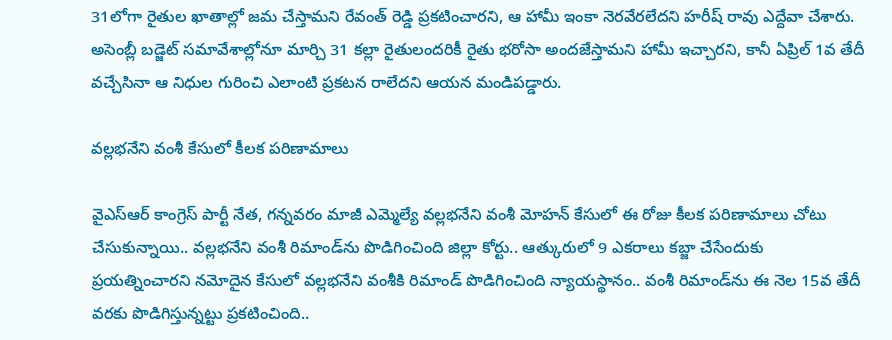31లోగా రైతుల ఖాతాల్లో జమ చేస్తామని రేవంత్ రెడ్డి ప్రకటించారని, ఆ హామీ ఇంకా నెరవేరలేదని హరీష్ రావు ఎద్దేవా చేశారు. అసెంబ్లీ బడ్జెట్ సమావేశాల్లోనూ మార్చి 31 కల్లా రైతులందరికీ రైతు భరోసా అందజేస్తామని హామీ ఇచ్చారని, కానీ ఏప్రిల్ 1వ తేదీ వచ్చేసినా ఆ నిధుల గురించి ఎలాంటి ప్రకటన రాలేదని ఆయన మండిపడ్డారు.

వల్లభనేని వంశీ కేసులో కీలక పరిణామాలు

వైఎస్ఆర్ కాంగ్రెస్‌ పార్టీ నేత, గన్నవరం మాజీ ఎమ్మెల్యే వల్లభనేని వంశీ మోహన్‌ కేసులో ఈ రోజు కీలక పరిణామాలు చోటు చేసుకున్నాయి.. వల్లభనేని వంశీ రిమాండ్‌ను పొడిగించింది జిల్లా కోర్టు.. ఆత్కురులో 9 ఎకరాలు కబ్జా చేసేందుకు ప్రయత్నించారని నమోదైన కేసులో వల్లభనేని వంశీకి రిమాండ్ పొడిగించింది న్యాయస్థానం.. వంశీ రిమాండ్‌ను ఈ నెల 15వ తేదీ వరకు పొడిగిస్తున్నట్టు ప్రకటించింది..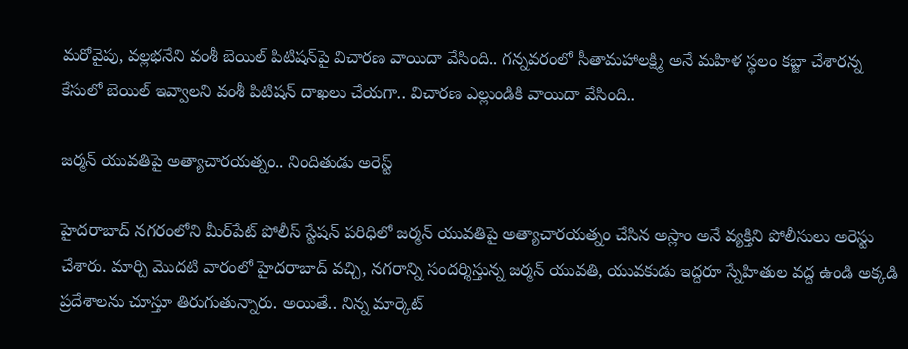మరోవైపు, వల్లభనేని వంశీ బెయిల్ పిటిషన్‌పై విచారణ వాయిదా వేసింది.. గన్నవరంలో సీతామహాలక్ష్మి అనే మహిళ స్థలం కబ్జా చేశారన్న కేసులో బెయిల్ ఇవ్వాలని వంశీ పిటిషన్ దాఖలు చేయగా.. విచారణ ఎల్లుండికి వాయిదా వేసింది..

జర్మన్ యువతిపై అత్యాచారయత్నం.. నిందితుడు అరెస్ట్‌

హైదరాబాద్ నగరంలోని మీర్‌పేట్ పోలీస్‌ స్టేషన్ పరిధిలో జర్మన్ యువతిపై అత్యాచారయత్నం చేసిన అస్లాం అనే వ్యక్తిని పోలీసులు అరెస్టు చేశారు. మార్చి మొదటి వారంలో హైదరాబాద్‌ వచ్చి, నగరాన్ని సందర్శిస్తున్న జర్మన్ యువతి, యువకుడు ఇద్దరూ స్నేహితుల వద్ద ఉండి అక్కడి ప్రదేశాలను చూస్తూ తిరుగుతున్నారు. అయితే.. నిన్న మార్కెట్‌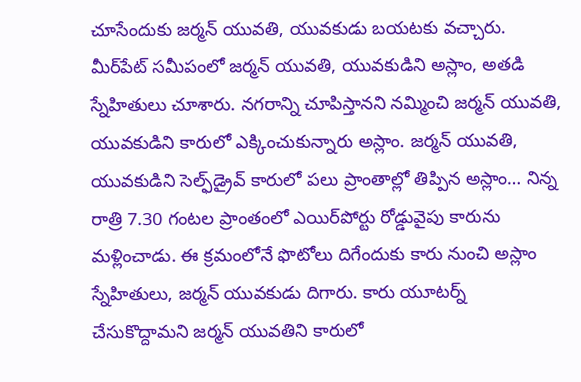చూసేందుకు జర్మన్ యువతి, యువకుడు బయటకు వచ్చారు. మీర్‌పేట్ సమీపంలో జర్మన్ యువతి, యువకుడిని అస్లాం, అతడి స్నేహితులు చూశారు. నగరాన్ని చూపిస్తానని నమ్మించి జర్మన్‌ యువతి, యువకుడిని కారులో ఎక్కించుకున్నారు అస్లాం. జర్మన్ యువతి, యువకుడిని సెల్ఫ్‌డ్రైవ్‌ కారులో పలు ప్రాంతాల్లో తిప్పిన అస్లాం… నిన్న రాత్రి 7.30 గంటల ప్రాంతంలో ఎయిర్‌పోర్టు రోడ్డువైపు కారును మళ్లించాడు. ఈ క్రమంలోనే ఫొటోలు దిగేందుకు కారు నుంచి అస్లాం స్నేహితులు, జర్మన్ యువకుడు దిగారు. కారు యూటర్న్ చేసుకొద్దామని జర్మన్‌ యువతిని కారులో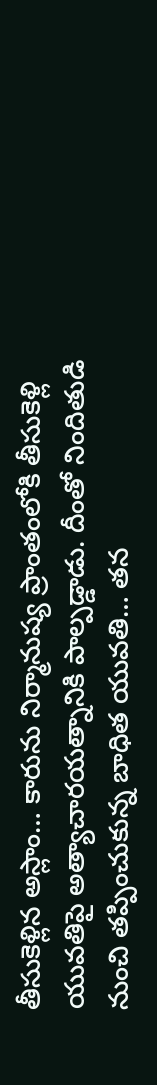తీసుకెళ్లిన అస్లాం… కారును నిర్మానుష్య ప్రాంతంలోకి తీసుకెళ్లి యువతిపై అత్యాచారయత్నానికి పాల్పడ్డాడు. దీంతో నిందితుడి నుంచి తప్పించుకున్న బాధిత యువతి… తన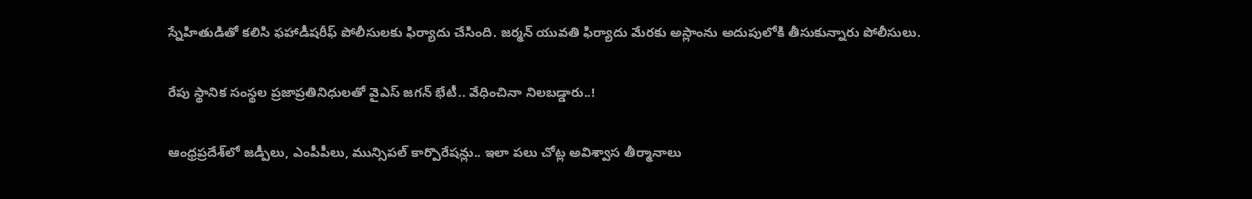స్నేహితుడితో కలిసి ఫహాడీషరీఫ్‌ పోలీసులకు ఫిర్యాదు చేసింది. జర్మన్ యువతి ఫిర్యాదు మేరకు అస్లాంను అదుపులోకి తీసుకున్నారు పోలీసులు.

రేపు స్థానిక సంస్థల ప్రజాప్రతినిధులతో వైఎస్‌ జగన్‌ భేటీ.. వేధించినా నిలబడ్డారు..!

ఆంధ్రప్రదేశ్‌లో జడ్పీలు, ఎంపీపీలు, మున్సిపల్‌ కార్పొరేషన్లు.. ఇలా పలు చోట్ల అవిశ్వాస తీర్మానాలు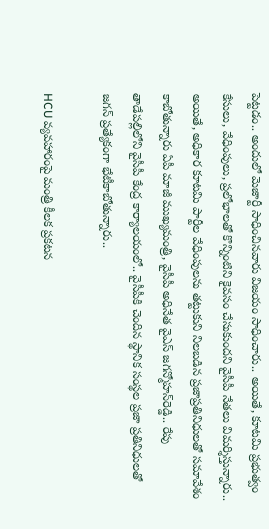పెట్టడం.. అందులో మెజార్టీ సాధించినవారు విజయం సాధించారు.. అయితే, కూటమి ప్రభుత్వం కేసులు, వేధింపులు, ప్రలోభాలతో కొన్నింటిని కైవసం చేసుకుందని వైసీపీ నేతలు విమర్శిస్తున్నారు.. అయితే, అధికార కూటమి పార్టీల వేధింపులను తట్టుకుని నిలబడిన ప్రజాప్రతినిధులతో సమావేశం కాబోతున్నారు ఏపీ మాజీ ముఖ్యమంత్రి, వైసీపీ అధినేత వైఎస్‌ జగన్మోహన్‌రెడ్డి.. రేపు తాడేపల్లిలోని వైసీపీ కేంద్ర కార్యాలయంలో.. వైసీపీకి చెందిన స్థానిక సంస్థల ప్రజా ప్రతినిధులతో జగన్ ప్రత్యేకంగా భేటీకాబోతున్నారు..

HCU వ్యవహారంపై మంత్రి కీలక ప్రకటన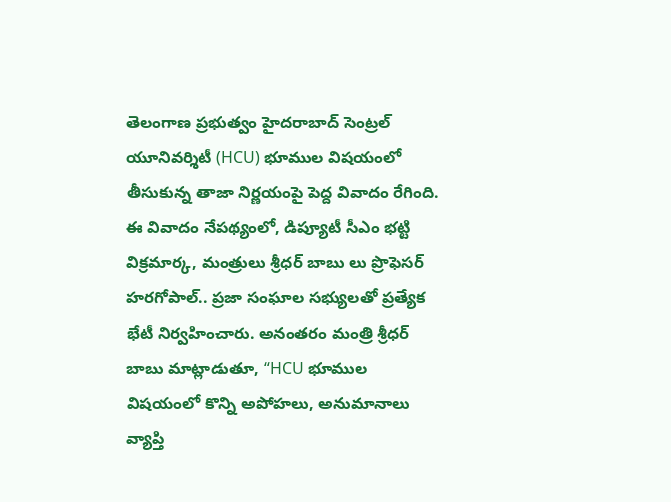తెలంగాణ ప్రభుత్వం హైదరాబాద్ సెంట్రల్ యూనివర్శిటీ (HCU) భూముల విషయంలో తీసుకున్న తాజా నిర్ణయంపై పెద్ద వివాదం రేగింది. ఈ వివాదం నేపథ్యంలో, డిప్యూటీ సీఎం భట్టి విక్రమార్క, మంత్రులు శ్రీధర్ బాబు లు ప్రొఫెసర్ హరగోపాల్.. ప్రజా సంఘాల సభ్యులతో ప్రత్యేక భేటీ నిర్వహించారు. అనంతరం మంత్రి శ్రీధర్ బాబు మాట్లాడుతూ, “HCU భూముల విషయంలో కొన్ని అపోహలు, అనుమానాలు వ్యాప్తి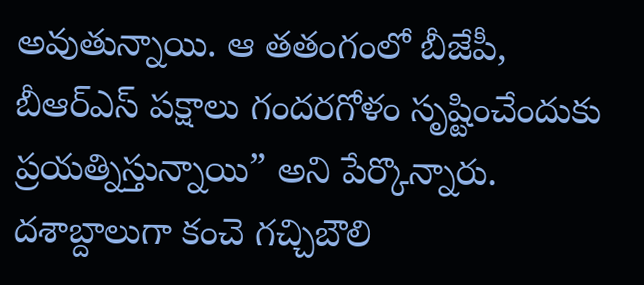అవుతున్నాయి. ఆ తతంగంలో బీజేపీ, బీఆర్ఎస్ పక్షాలు గందరగోళం సృష్టించేందుకు ప్రయత్నిస్తున్నాయి” అని పేర్కొన్నారు. దశాబ్దాలుగా కంచె గచ్చిబౌలి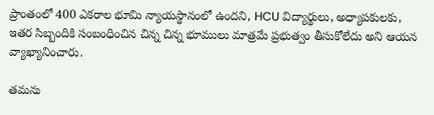ప్రాంతంలో 400 ఎకరాల భూమి న్యాయస్థానంలో ఉందని, HCU విద్యార్థులు, అధ్యాపకులకు, ఇతర సిబ్బందికి సంబంధించిన చిన్న చిన్న భూములు మాత్రమే ప్రభుత్వం తీసుకోలేదు అని ఆయన వ్యాఖ్యానించారు.

తమను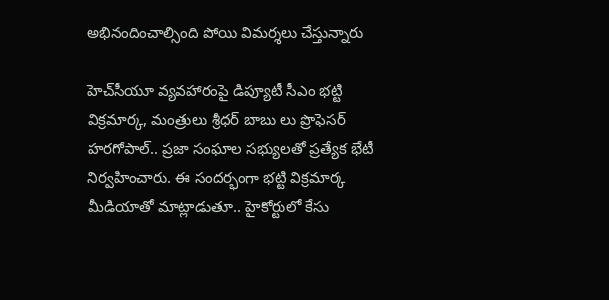అభినందించాల్సింది పోయి విమర్శలు చేస్తున్నారు

హెచ్‌సీయూ వ్యవహారంపై డిప్యూటీ సీఎం భట్టి విక్రమార్క, మంత్రులు శ్రీధర్ బాబు లు ప్రొఫెసర్ హరగోపాల్.. ప్రజా సంఘాల సభ్యులతో ప్రత్యేక భేటీ నిర్వహించారు. ఈ సందర్భంగా భట్టి విక్రమార్క మీడియాతో మాట్లాడుతూ.. హైకోర్టులో కేసు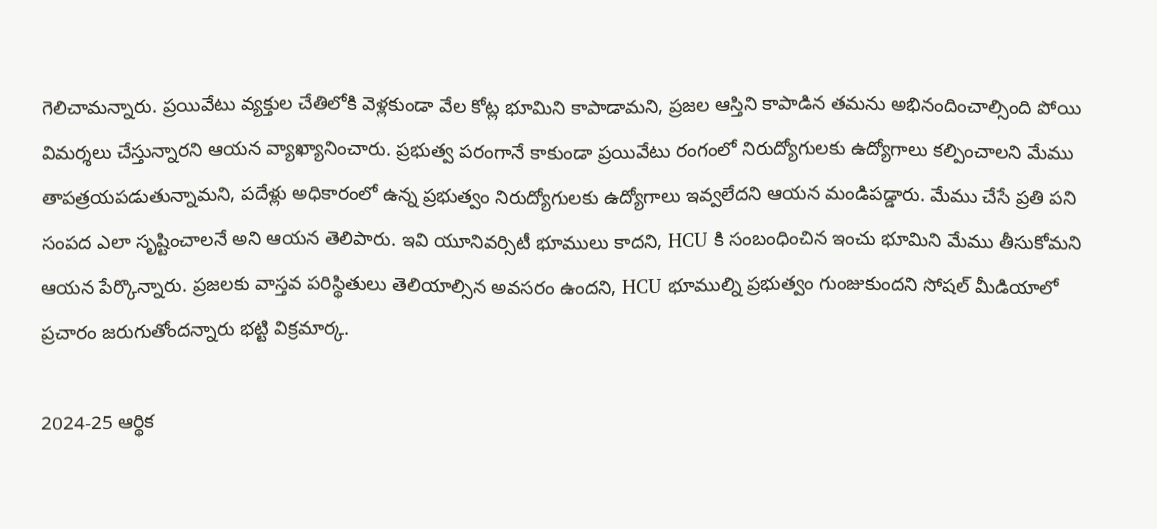గెలిచామన్నారు. ప్రయివేటు వ్యక్తుల చేతిలోకి వెళ్లకుండా వేల కోట్ల భూమిని కాపాడామని, ప్రజల ఆస్తిని కాపాడిన తమను అభినందించాల్సింది పోయి విమర్శలు చేస్తున్నారని ఆయన వ్యాఖ్యానించారు. ప్రభుత్వ పరంగానే కాకుండా ప్రయివేటు రంగంలో నిరుద్యోగులకు ఉద్యోగాలు కల్పించాలని మేము తాపత్రయపడుతున్నామని, పదేళ్లు అధికారంలో ఉన్న ప్రభుత్వం నిరుద్యోగులకు ఉద్యోగాలు ఇవ్వలేదని ఆయన మండిపడ్డారు. మేము చేసే ప్రతి పని సంపద ఎలా సృష్టించాలనే అని ఆయన తెలిపారు. ఇవి యూనివర్సిటీ భూములు కాదని, HCU కి సంబంధించిన ఇంచు భూమిని మేము తీసుకోమని ఆయన పేర్కొన్నారు. ప్రజలకు వాస్తవ పరిస్థితులు తెలియాల్సిన అవసరం ఉందని, HCU భూముల్ని ప్రభుత్వం గుంజుకుందని సోషల్‌ మీడియాలో ప్రచారం జరుగుతోందన్నారు భట్టి విక్రమార్క.

2024-25 ఆర్థిక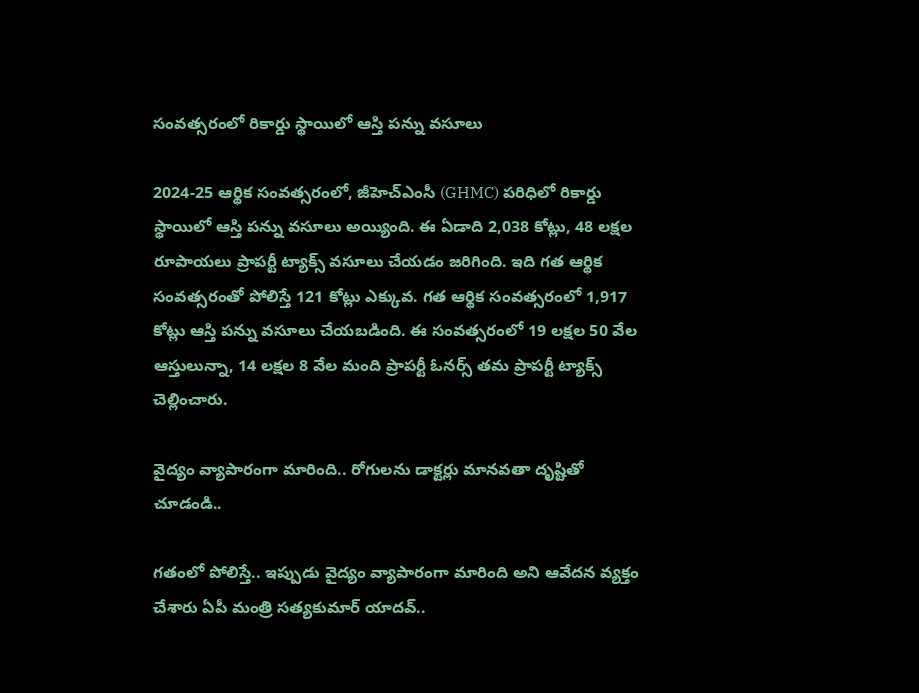సంవత్సరంలో రికార్డు స్థాయిలో ఆస్తి పన్ను వసూలు

2024-25 ఆర్థిక సంవత్సరంలో, జీహెచ్ఎంసీ (GHMC) పరిధిలో రికార్డు స్థాయిలో ఆస్తి పన్ను వసూలు అయ్యింది. ఈ ఏడాది 2,038 కోట్లు, 48 లక్షల రూపాయలు ప్రాపర్టీ ట్యాక్స్ వసూలు చేయడం జరిగింది. ఇది గత ఆర్థిక సంవత్సరంతో పోలిస్తే 121 కోట్లు ఎక్కువ. గత ఆర్థిక సంవత్సరంలో 1,917 కోట్లు ఆస్తి పన్ను వసూలు చేయబడింది. ఈ సంవత్సరంలో 19 లక్షల 50 వేల ఆస్తులున్నా, 14 లక్షల 8 వేల మంది ప్రాపర్టీ ఓనర్స్ తమ ప్రాపర్టీ ట్యాక్స్ చెల్లించారు.

వైద్యం వ్యాపారంగా మారింది.. రోగులను డాక్టర్లు మానవతా దృష్టితో చూడండి..

గతంలో పోలిస్తే.. ఇప్పుడు వైద్యం వ్యాపారంగా మారింది అని ఆవేదన వ్యక్తం చేశారు ఏపీ మంత్రి సత్యకుమార్‌ యాదవ్..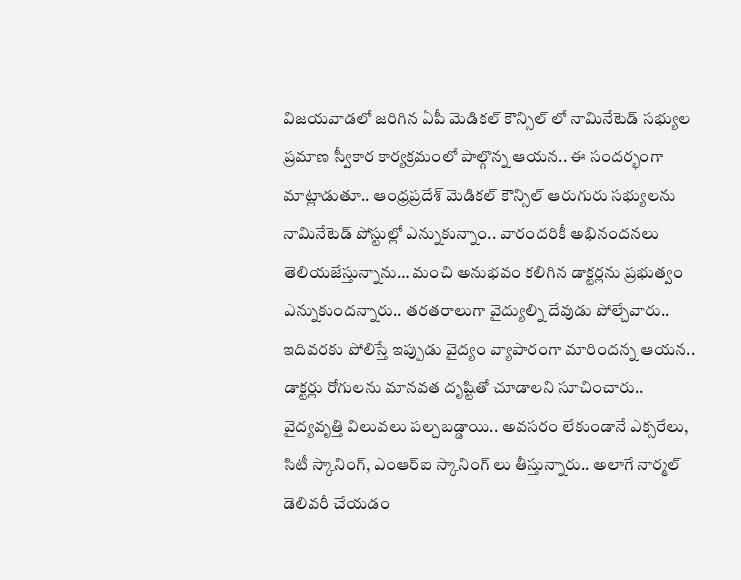విజయవాడలో జరిగిన ఏపీ మెడికల్ కౌన్సిల్ లో నామినేటెడ్ సభ్యుల ప్రమాణ స్వీకార కార్యక్రమంలో పాల్గొన్న ఆయన.. ఈ సందర్భంగా మాట్లాడుతూ.. ఆంధ్రప్రదేశ్ మెడికల్ కౌన్సిల్ ఆరుగురు సభ్యులను నామినేటెడ్ పోస్టుల్లో ఎన్నుకున్నాం.. వారందరికీ అభినందనలు తెలియజేస్తున్నాను… మంచి అనుభవం కలిగిన డాక్టర్లను ప్రభుత్వం ఎన్నుకుందన్నారు.. తరతరాలుగా వైద్యుల్ని దేవుడు పోల్చేవారు.. ఇదివరకు పోలిస్తే ఇప్పుడు వైద్యం వ్యాపారంగా మారిందన్న ఆయన.. డాక్టర్లు రోగులను మానవత దృష్టితో చూడాలని సూచించారు.. వైద్యవృత్తి విలువలు పల్చబడ్డాయి.. అవసరం లేకుండానే ఎక్సరేలు, సిటీ స్కానింగ్, ఎంఆర్ఐ స్కానింగ్ లు తీస్తున్నారు.. అలాగే నార్మల్ డెలివరీ చేయడం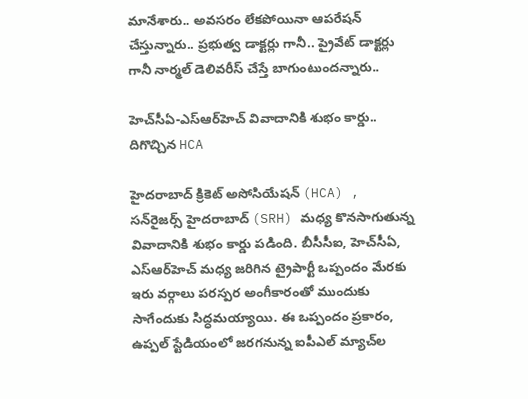మానేశారు.. అవసరం లేకపోయినా ఆపరేషన్ చేస్తున్నారు.. ప్రభుత్వ డాక్టర్లు గానీ.. ప్రైవేట్ డాక్టర్లు గానీ నార్మల్ డెలివరీస్ చేస్తే బాగుంటుందన్నారు..

హెచ్‌సీఏ-ఎస్ఆర్‌హెచ్ వివాదానికి శుభం కార్డు.. దిగొచ్చిన HCA

హైదరాబాద్ క్రికెట్ అసోసియేషన్ (HCA) , సన్‌రైజర్స్ హైదరాబాద్ (SRH) మధ్య కొనసాగుతున్న వివాదానికి శుభం కార్డు పడింది. బీసీసీఐ, హెచ్‌సీఏ, ఎస్ఆర్‌హెచ్ మధ్య జరిగిన ట్రైపార్టీ ఒప్పందం మేరకు ఇరు వర్గాలు పరస్పర అంగీకారంతో ముందుకు సాగేందుకు సిద్ధమయ్యాయి. ఈ ఒప్పందం ప్రకారం, ఉప్పల్ స్టేడియంలో జరగనున్న ఐపీఎల్ మ్యాచ్‌ల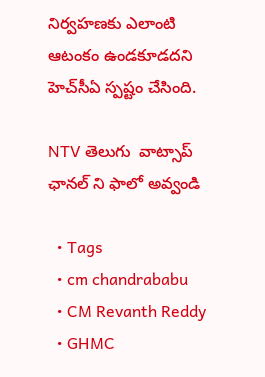నిర్వహణకు ఎలాంటి ఆటంకం ఉండకూడదని హెచ్‌సీఏ స్పష్టం చేసింది.

NTV తెలుగు  వాట్సాప్ ఛానల్ ని ఫాలో అవ్వండి

  • Tags
  • cm chandrababu
  • CM Revanth Reddy
  • GHMC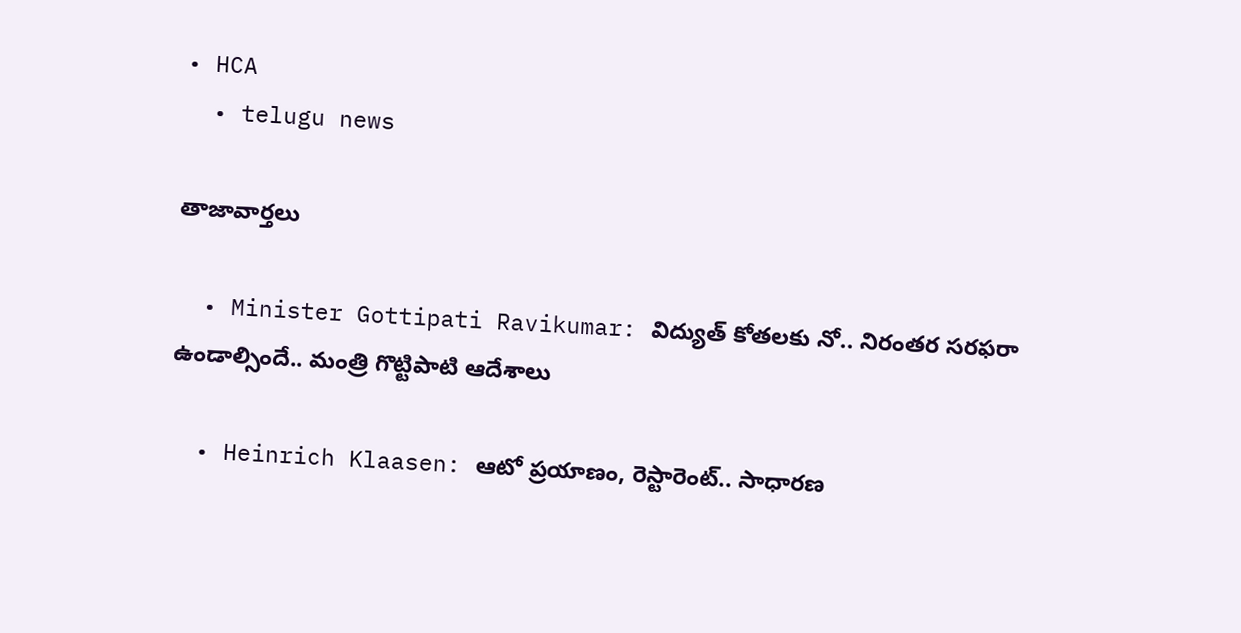• HCA
  • telugu news

తాజావార్తలు

  • Minister Gottipati Ravikumar: విద్యుత్ కోతలకు నో.. నిరంతర సరఫరా ఉండాల్సిందే.. మంత్రి గొట్టిపాటి ఆదేశాలు

  • Heinrich Klaasen: ఆటో ప్రయాణం, రెస్టారెంట్‌.. సాధారణ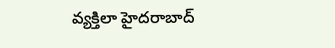వ్యక్తిలా హైదరాబాద్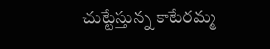చుట్టేస్తున్న కాటేరమ్మ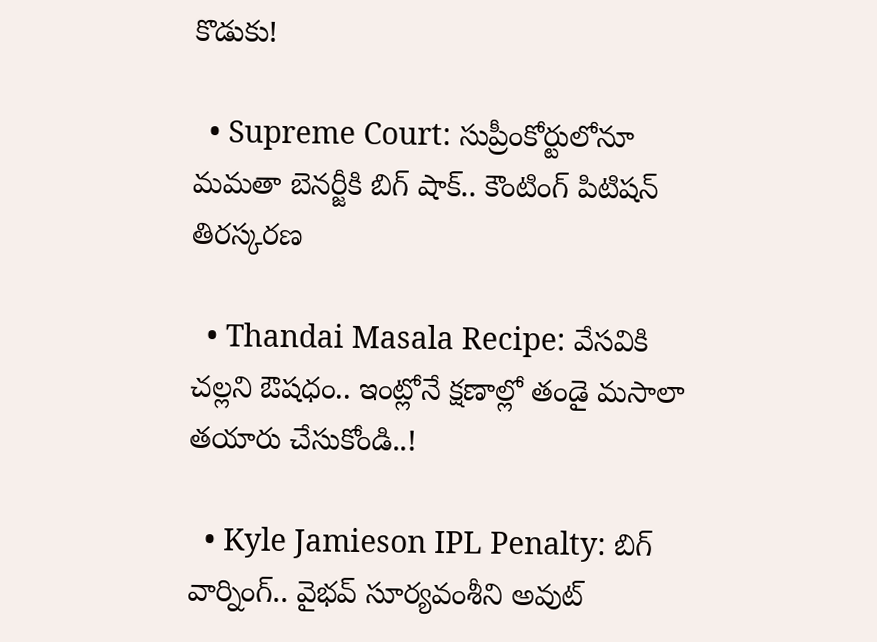కొడుకు!

  • Supreme Court: సుప్రీంకోర్టులోనూ మమతా బెనర్జీకి బిగ్ షాక్.. కౌంటింగ్ పిటిషన్ తిరస్కరణ

  • Thandai Masala Recipe: వేసవికి చల్లని ఔషధం.. ఇంట్లోనే క్షణాల్లో తండై మసాలా తయారు చేసుకోండి..!

  • Kyle Jamieson IPL Penalty: బిగ్ వార్నింగ్.. వైభవ్ సూర్యవంశీని అవుట్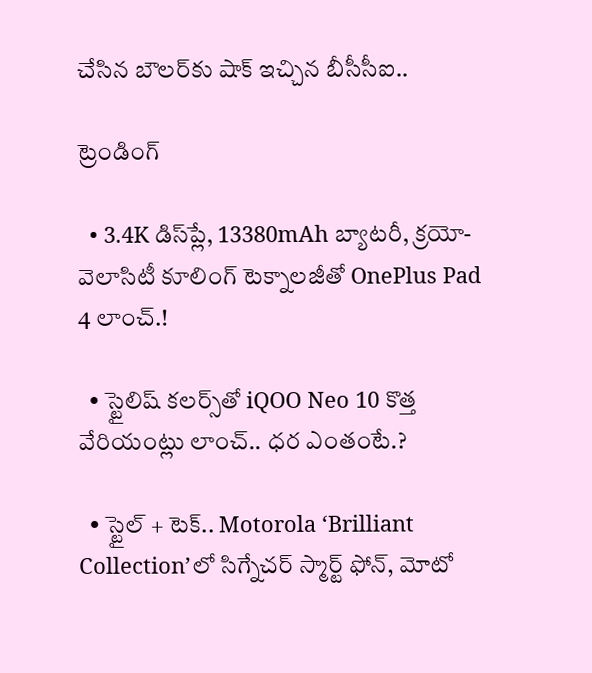చేసిన బౌలర్‌కు షాక్ ఇచ్చిన బీసీసీఐ..

ట్రెండింగ్‌

  • 3.4K డిస్‌ప్లే, 13380mAh బ్యాటరీ, క్రయో-వెలాసిటీ కూలింగ్ టెక్నాలజీతో OnePlus Pad 4 లాంచ్.!

  • స్టైలిష్ కలర్స్‌తో iQOO Neo 10 కొత్త వేరియంట్లు లాంచ్.. ధర ఎంతంటే.?

  • స్టైల్ + టెక్.. Motorola ‘Brilliant Collection’లో సిగ్నేచర్ స్మార్ట్ ఫోన్, మోటో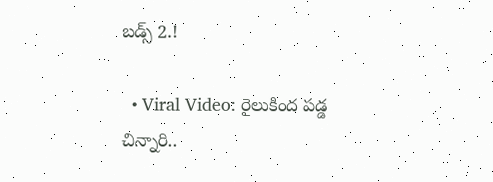బడ్స్ 2.!

  • Viral Video: రైలుకింద పడ్డ చిన్నారి..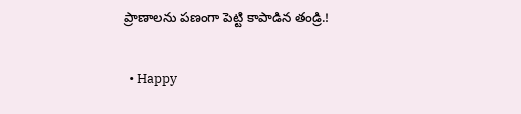ప్రాణాలను పణంగా పెట్టి కాపాడిన తండ్రి.!

  • Happy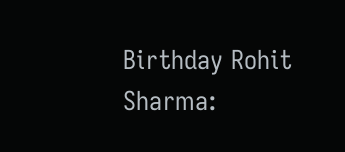Birthday Rohit Sharma: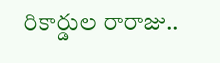రికార్డుల రారాజు..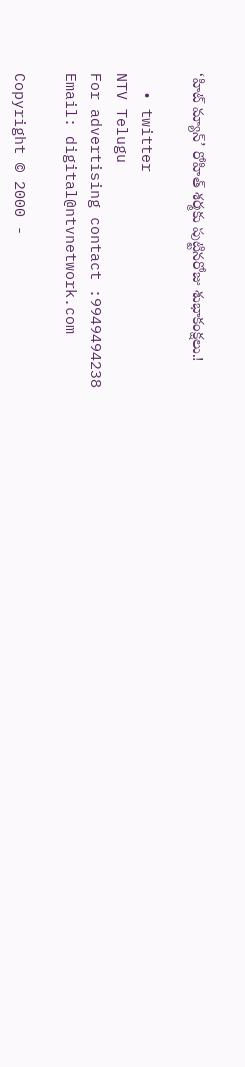‘హిట్‌ మ్యాన్’ రోహిత్ శర్మకు పుట్టినరోజు శుభాకంక్షలు.!

  • twitter
NTV Telugu
For advertising contact :9949494238
Email: digital@ntvnetwork.com

Copyright © 2000 -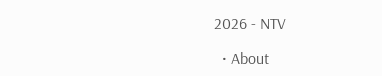2026 - NTV

  • About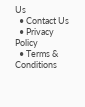Us
  • Contact Us
  • Privacy Policy
  • Terms & Conditions